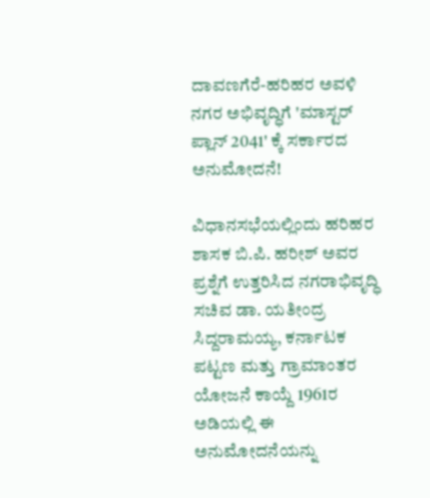ದಾವಣಗೆರೆ-ಹರಿಹರ ಅವಳಿ ನಗರ ಅಭಿವೃದ್ಧಿಗೆ 'ಮಾಸ್ಟರ್ ಪ್ಲಾನ್ 2041' ಕ್ಕೆ ಸರ್ಕಾರದ ಅನುಮೋದನೆ!

ವಿಧಾನಸಭೆಯಲ್ಲಿಂದು ಹರಿಹರ ಶಾಸಕ ಬಿ.ಪಿ. ಹರೀಶ್ ಅವರ ಪ್ರಶ್ನೆಗೆ ಉತ್ತರಿಸಿದ ನಗರಾಭಿವೃದ್ಧಿ ಸಚಿವ ಡಾ. ಯತೀಂದ್ರ ಸಿದ್ದರಾಮಯ್ಯ, ಕರ್ನಾಟಕ ಪಟ್ಟಣ ಮತ್ತು ಗ್ರಾಮಾಂತರ ಯೋಜನೆ ಕಾಯ್ದೆ 1961ರ ಅಡಿಯಲ್ಲಿ ಈ ಅನುಮೋದನೆಯನ್ನು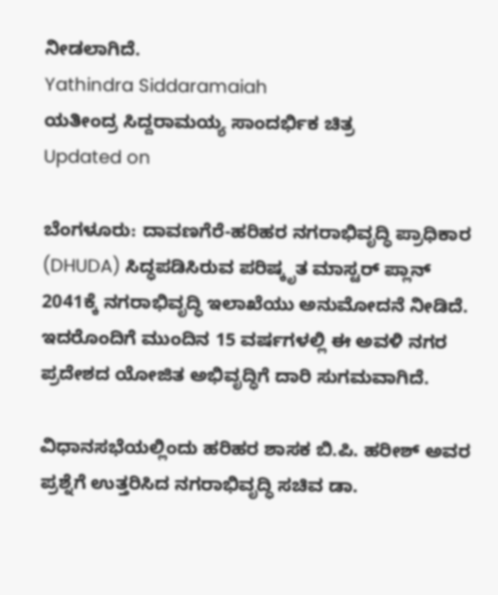ನೀಡಲಾಗಿದೆ.
Yathindra Siddaramaiah
ಯತೀಂದ್ರ ಸಿದ್ದರಾಮಯ್ಯ ಸಾಂದರ್ಭಿಕ ಚಿತ್ರ
Updated on

ಬೆಂಗಳೂರು: ದಾವಣಗೆರೆ-ಹರಿಹರ ನಗರಾಭಿವೃದ್ಧಿ ಪ್ರಾಧಿಕಾರ (DHUDA) ಸಿದ್ಧಪಡಿಸಿರುವ ಪರಿಷ್ಕೃತ ಮಾಸ್ಟರ್ ಪ್ಲಾನ್ 2041ಕ್ಕೆ ನಗರಾಭಿವೃದ್ಧಿ ಇಲಾಖೆಯು ಅನುಮೋದನೆ ನೀಡಿದೆ. ಇದರೊಂದಿಗೆ ಮುಂದಿನ 15 ವರ್ಷಗಳಲ್ಲಿ ಈ ಅವಳಿ ನಗರ ಪ್ರದೇಶದ ಯೋಜಿತ ಅಭಿವೃದ್ಧಿಗೆ ದಾರಿ ಸುಗಮವಾಗಿದೆ.

ವಿಧಾನಸಭೆಯಲ್ಲಿಂದು ಹರಿಹರ ಶಾಸಕ ಬಿ.ಪಿ. ಹರೀಶ್ ಅವರ ಪ್ರಶ್ನೆಗೆ ಉತ್ತರಿಸಿದ ನಗರಾಭಿವೃದ್ಧಿ ಸಚಿವ ಡಾ.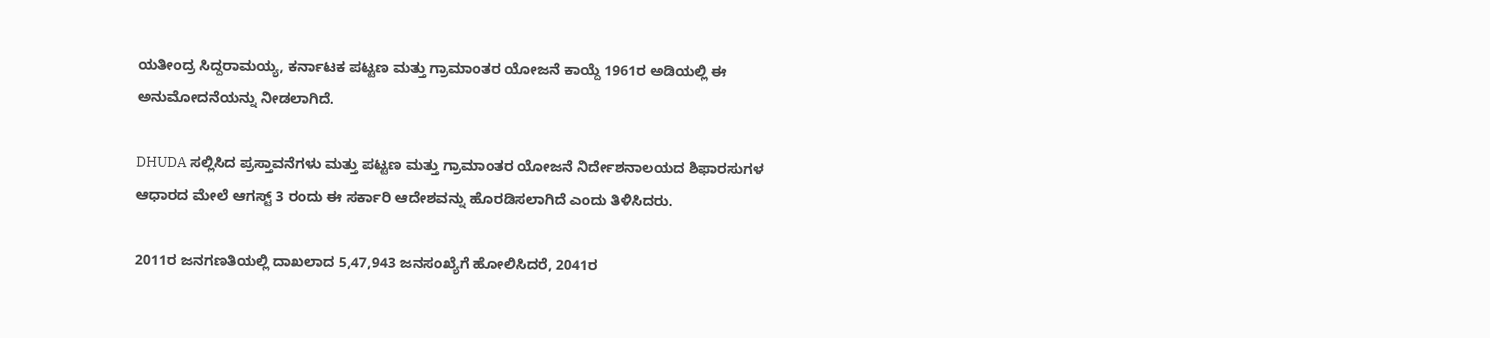ಯತೀಂದ್ರ ಸಿದ್ದರಾಮಯ್ಯ, ಕರ್ನಾಟಕ ಪಟ್ಟಣ ಮತ್ತು ಗ್ರಾಮಾಂತರ ಯೋಜನೆ ಕಾಯ್ದೆ 1961ರ ಅಡಿಯಲ್ಲಿ ಈ ಅನುಮೋದನೆಯನ್ನು ನೀಡಲಾಗಿದೆ.

DHUDA ಸಲ್ಲಿಸಿದ ಪ್ರಸ್ತಾವನೆಗಳು ಮತ್ತು ಪಟ್ಟಣ ಮತ್ತು ಗ್ರಾಮಾಂತರ ಯೋಜನೆ ನಿರ್ದೇಶನಾಲಯದ ಶಿಫಾರಸುಗಳ ಆಧಾರದ ಮೇಲೆ ಆಗಸ್ಟ್ 3 ರಂದು ಈ ಸರ್ಕಾರಿ ಆದೇಶವನ್ನು ಹೊರಡಿಸಲಾಗಿದೆ ಎಂದು ತಿಳಿಸಿದರು.

2011ರ ಜನಗಣತಿಯಲ್ಲಿ ದಾಖಲಾದ 5,47,943 ಜನಸಂಖ್ಯೆಗೆ ಹೋಲಿಸಿದರೆ, 2041ರ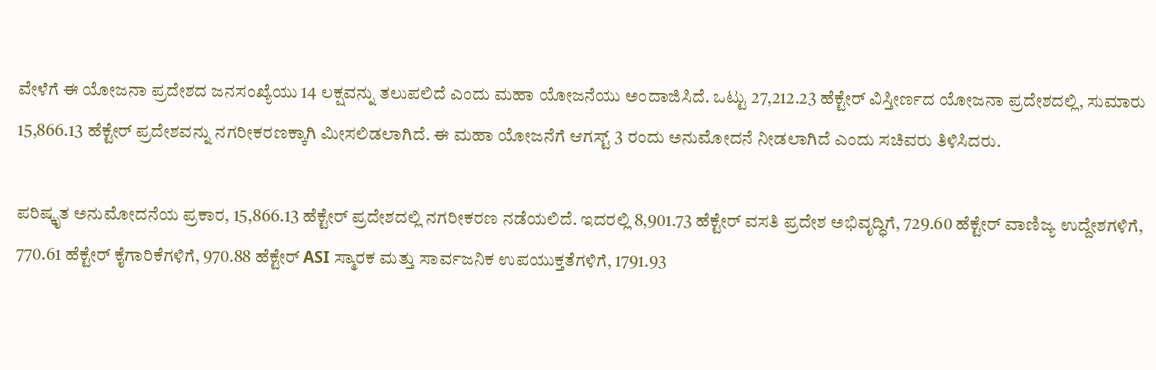ವೇಳೆಗೆ ಈ ಯೋಜನಾ ಪ್ರದೇಶದ ಜನಸಂಖ್ಯೆಯು 14 ಲಕ್ಷವನ್ನು ತಲುಪಲಿದೆ ಎಂದು ಮಹಾ ಯೋಜನೆಯು ಅಂದಾಜಿಸಿದೆ. ಒಟ್ಟು 27,212.23 ಹೆಕ್ಟೇರ್ ವಿಸ್ತೀರ್ಣದ ಯೋಜನಾ ಪ್ರದೇಶದಲ್ಲಿ, ಸುಮಾರು 15,866.13 ಹೆಕ್ಟೇರ್ ಪ್ರದೇಶವನ್ನು ನಗರೀಕರಣಕ್ಕಾಗಿ ಮೀಸಲಿಡಲಾಗಿದೆ. ಈ ಮಹಾ ಯೋಜನೆಗೆ ಆಗಸ್ಟ್ 3 ರಂದು ಅನುಮೋದನೆ ನೀಡಲಾಗಿದೆ ಎಂದು ಸಚಿವರು ತಿಳಿಸಿದರು.

ಪರಿಷ್ಕೃತ ಅನುಮೋದನೆಯ ಪ್ರಕಾರ, 15,866.13 ಹೆಕ್ಟೇರ್ ಪ್ರದೇಶದಲ್ಲಿ ನಗರೀಕರಣ ನಡೆಯಲಿದೆ. ಇದರಲ್ಲಿ 8,901.73 ಹೆಕ್ಟೇರ್ ವಸತಿ ಪ್ರದೇಶ ಅಭಿವೃದ್ಧಿಗೆ, 729.60 ಹೆಕ್ಟೇರ್ ವಾಣಿಜ್ಯ ಉದ್ದೇಶಗಳಿಗೆ, 770.61 ಹೆಕ್ಟೇರ್ ಕೈಗಾರಿಕೆಗಳಿಗೆ, 970.88 ಹೆಕ್ಟೇರ್ ASI ಸ್ಮಾರಕ ಮತ್ತು ಸಾರ್ವಜನಿಕ ಉಪಯುಕ್ತತೆಗಳಿಗೆ, 1791.93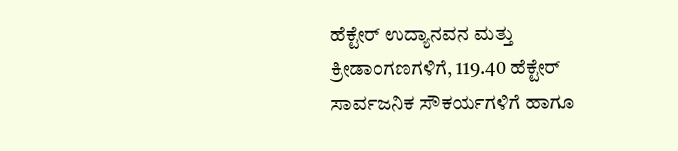ಹೆಕ್ಟೇರ್ ಉದ್ಯಾನವನ ಮತ್ತು ಕ್ರೀಡಾಂಗಣಗಳಿಗೆ, 119.40 ಹೆಕ್ಟೇರ್ ಸಾರ್ವಜನಿಕ ಸೌಕರ್ಯಗಳಿಗೆ ಹಾಗೂ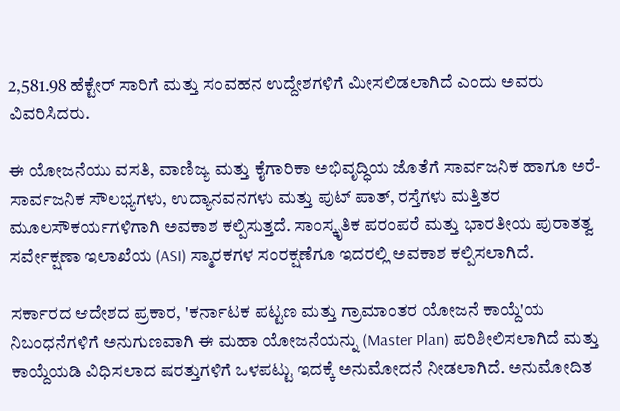2,581.98 ಹೆಕ್ಟೇರ್ ಸಾರಿಗೆ ಮತ್ತು ಸಂವಹನ ಉದ್ದೇಶಗಳಿಗೆ ಮೀಸಲಿಡಲಾಗಿದೆ ಎಂದು ಅವರು ವಿವರಿಸಿದರು.

ಈ ಯೋಜನೆಯು ವಸತಿ, ವಾಣಿಜ್ಯ ಮತ್ತು ಕೈಗಾರಿಕಾ ಅಭಿವೃದ್ಧಿಯ ಜೊತೆಗೆ ಸಾರ್ವಜನಿಕ ಹಾಗೂ ಅರೆ-ಸಾರ್ವಜನಿಕ ಸೌಲಭ್ಯಗಳು, ಉದ್ಯಾನವನಗಳು ಮತ್ತು ಪುಟ್ ಪಾತ್, ರಸ್ತೆಗಳು ಮತ್ತಿತರ ಮೂಲಸೌಕರ್ಯಗಳಿಗಾಗಿ ಅವಕಾಶ ಕಲ್ಪಿಸುತ್ತದೆ. ಸಾಂಸ್ಕೃತಿಕ ಪರಂಪರೆ ಮತ್ತು ಭಾರತೀಯ ಪುರಾತತ್ವ ಸರ್ವೇಕ್ಷಣಾ ಇಲಾಖೆಯ (ASI) ಸ್ಮಾರಕಗಳ ಸಂರಕ್ಷಣೆಗೂ ಇದರಲ್ಲಿ ಅವಕಾಶ ಕಲ್ಪಿಸಲಾಗಿದೆ.

ಸರ್ಕಾರದ ಆದೇಶದ ಪ್ರಕಾರ, 'ಕರ್ನಾಟಕ ಪಟ್ಟಣ ಮತ್ತು ಗ್ರಾಮಾಂತರ ಯೋಜನೆ ಕಾಯ್ದೆ'ಯ ನಿಬಂಧನೆಗಳಿಗೆ ಅನುಗುಣವಾಗಿ ಈ ಮಹಾ ಯೋಜನೆಯನ್ನು (Master Plan) ಪರಿಶೀಲಿಸಲಾಗಿದೆ ಮತ್ತು ಕಾಯ್ದೆಯಡಿ ವಿಧಿಸಲಾದ ಷರತ್ತುಗಳಿಗೆ ಒಳಪಟ್ಟು ಇದಕ್ಕೆ ಅನುಮೋದನೆ ನೀಡಲಾಗಿದೆ. ಅನುಮೋದಿತ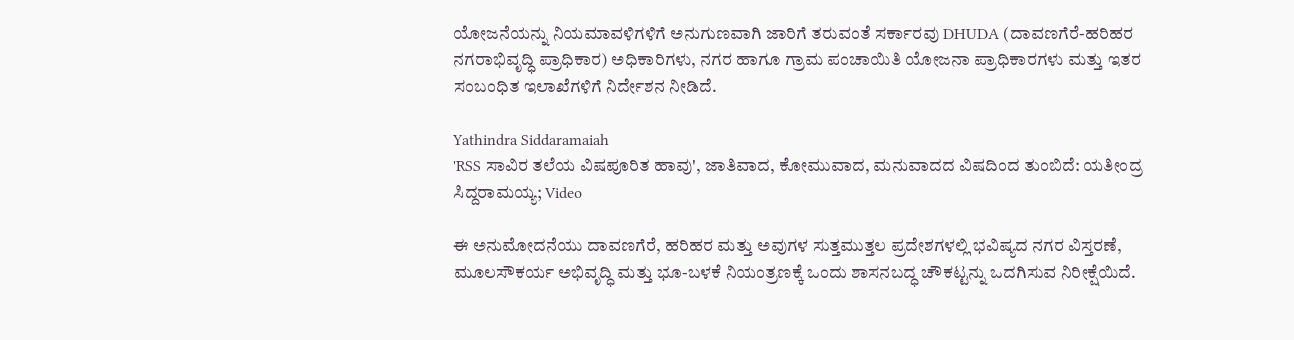ಯೋಜನೆಯನ್ನು ನಿಯಮಾವಳಿಗಳಿಗೆ ಅನುಗುಣವಾಗಿ ಜಾರಿಗೆ ತರುವಂತೆ ಸರ್ಕಾರವು DHUDA (ದಾವಣಗೆರೆ-ಹರಿಹರ ನಗರಾಭಿವೃದ್ಧಿ ಪ್ರಾಧಿಕಾರ) ಅಧಿಕಾರಿಗಳು, ನಗರ ಹಾಗೂ ಗ್ರಾಮ ಪಂಚಾಯಿತಿ ಯೋಜನಾ ಪ್ರಾಧಿಕಾರಗಳು ಮತ್ತು ಇತರ ಸಂಬಂಧಿತ ಇಲಾಖೆಗಳಿಗೆ ನಿರ್ದೇಶನ ನೀಡಿದೆ.

Yathindra Siddaramaiah
'RSS ಸಾವಿರ ತಲೆಯ ವಿಷಪೂರಿತ ಹಾವು', ಜಾತಿವಾದ, ಕೋಮುವಾದ, ಮನುವಾದದ ವಿಷದಿಂದ ತುಂಬಿದೆ: ಯತೀಂದ್ರ ಸಿದ್ದರಾಮಯ್ಯ; Video

ಈ ಅನುಮೋದನೆಯು ದಾವಣಗೆರೆ, ಹರಿಹರ ಮತ್ತು ಅವುಗಳ ಸುತ್ತಮುತ್ತಲ ಪ್ರದೇಶಗಳಲ್ಲಿ ಭವಿಷ್ಯದ ನಗರ ವಿಸ್ತರಣೆ, ಮೂಲಸೌಕರ್ಯ ಅಭಿವೃದ್ಧಿ ಮತ್ತು ಭೂ-ಬಳಕೆ ನಿಯಂತ್ರಣಕ್ಕೆ ಒಂದು ಶಾಸನಬದ್ಧ ಚೌಕಟ್ಟನ್ನು ಒದಗಿಸುವ ನಿರೀಕ್ಷೆಯಿದೆ.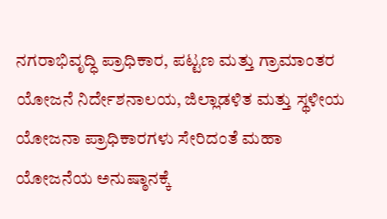ನಗರಾಭಿವೃದ್ಧಿ ಪ್ರಾಧಿಕಾರ, ಪಟ್ಟಣ ಮತ್ತು ಗ್ರಾಮಾಂತರ ಯೋಜನೆ ನಿರ್ದೇಶನಾಲಯ, ಜಿಲ್ಲಾಡಳಿತ ಮತ್ತು ಸ್ಥಳೀಯ ಯೋಜನಾ ಪ್ರಾಧಿಕಾರಗಳು ಸೇರಿದಂತೆ ಮಹಾ ಯೋಜನೆಯ ಅನುಷ್ಠಾನಕ್ಕೆ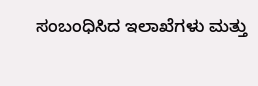ಸಂಬಂಧಿಸಿದ ಇಲಾಖೆಗಳು ಮತ್ತು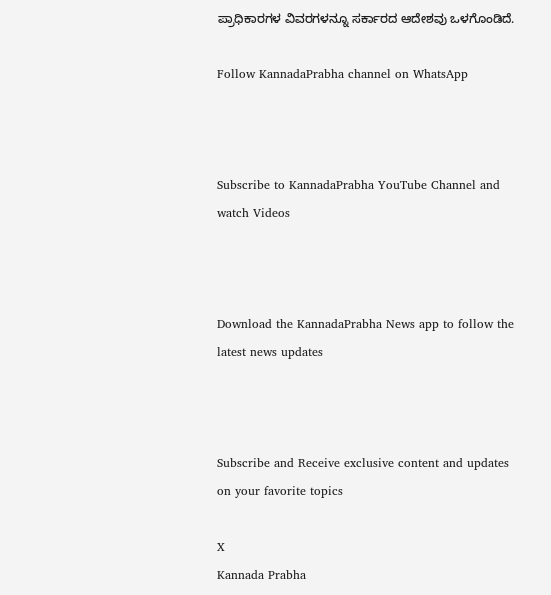ಪ್ರಾಧಿಕಾರಗಳ ವಿವರಗಳನ್ನೂ ಸರ್ಕಾರದ ಆದೇಶವು ಒಳಗೊಂಡಿದೆ.

Follow KannadaPrabha channel on WhatsApp



Subscribe to KannadaPrabha YouTube Channel and watch Videos



Download the KannadaPrabha News app to follow the latest news updates



Subscribe and Receive exclusive content and updates on your favorite topics

X
Kannada Prabha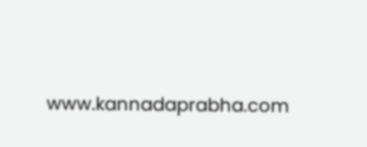www.kannadaprabha.com